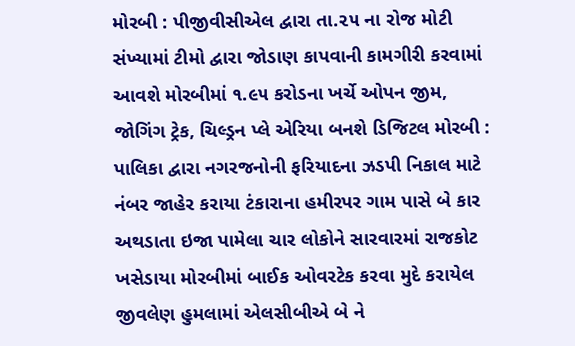મોરબી : પીજીવીસીએલ દ્વારા તા.૨૫ ના રોજ મોટી સંખ્યામાં ટીમો દ્વારા જોડાણ કાપવાની કામગીરી કરવામાં આવશે મોરબીમાં ૧.૯૫ કરોડના ખર્ચે ઓપન જીમ, જોગિંગ ટ્રેક, ચિલ્ડ્રન પ્લે એરિયા બનશે ડિજિટલ મોરબી : પાલિકા દ્વારા નગરજનોની ફરિયાદના ઝડપી નિકાલ માટે નંબર જાહેર કરાયા ટંકારાના હમીરપર ગામ પાસે બે કાર અથડાતા ઇજા પામેલા ચાર લોકોને સારવારમાં રાજકોટ ખસેડાયા મોરબીમાં બાઈક ઓવરટેક કરવા મુદે કરાયેલ જીવલેણ હુમલામાં એલસીબીએ બે ને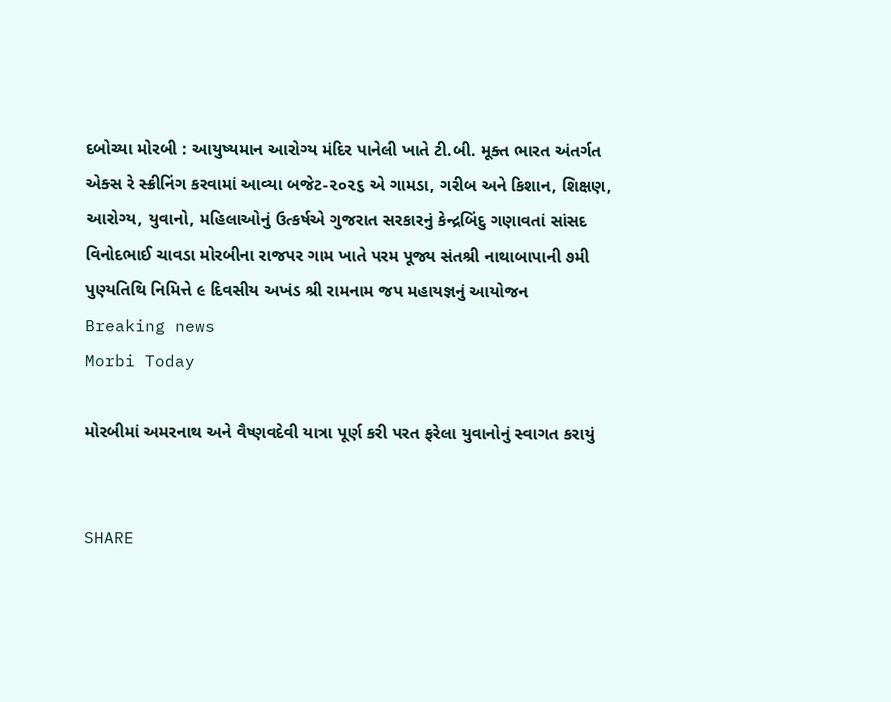દબોચ્યા મોરબી : આયુષ્યમાન આરોગ્ય મંદિર પાનેલી ખાતે ટી.બી. મૂક્ત ભારત અંતર્ગત એક્સ રે સ્ક્રીનિંગ કરવામાં આવ્યા બજેટ-૨૦૨૬ એ ગામડા, ગરીબ અને કિશાન, શિક્ષણ, આરોગ્ય, યુવાનો, મહિલાઓનું ઉત્કર્ષએ ગુજરાત સરકારનું કેન્દ્રબિંદુ ગણાવતાં સાંસદ વિનોદભાઈ ચાવડા મોરબીના રાજપર ગામ ખાતે પરમ પૂજ્ય સંતશ્રી નાથાબાપાની ૭મી પુણ્યતિથિ નિમિત્તે ૯ દિવસીય અખંડ શ્રી રામનામ જપ મહાયજ્ઞનું આયોજન
Breaking news
Morbi Today

મોરબીમાં અમરનાથ અને વૈષ્ણવદેવી યાત્રા પૂર્ણ કરી પરત ફરેલા યુવાનોનું સ્વાગત કરાયું


SHARE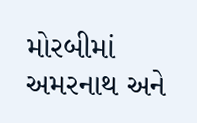મોરબીમાં અમરનાથ અને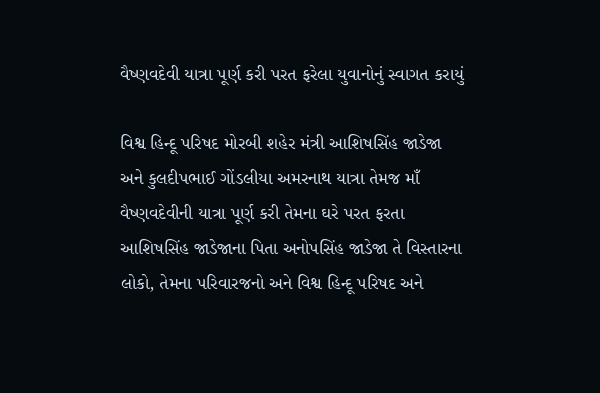વૈષ્ણવદેવી યાત્રા પૂર્ણ કરી પરત ફરેલા યુવાનોનું સ્વાગત કરાયું

વિશ્વ હિન્દૂ પરિષદ મોરબી શહેર મંત્રી આશિષસિંહ જાડેજા અને કુલદીપભાઈ ગોંડલીયા અમરનાથ યાત્રા તેમજ માઁ  વૈષ્ણવદેવીની યાત્રા પૂર્ણ કરી તેમના ઘરે પરત ફરતા આશિષસિંહ જાડેજાના પિતા અનોપસિંહ જાડેજા તે વિસ્તારના લોકો, તેમના પરિવારજનો અને વિશ્વ હિન્દૂ પરિષદ અને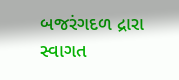બજરંગદળ દ્રારા સ્વાગત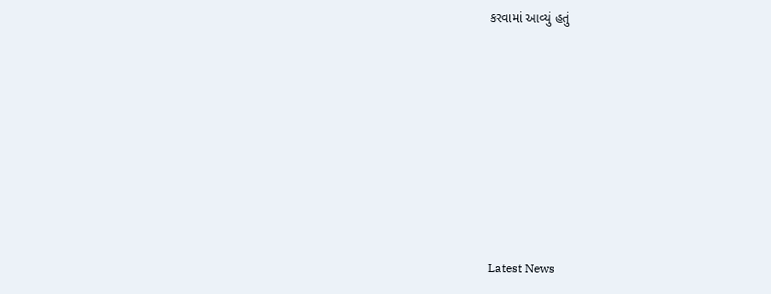કરવામાં આવ્યું હતું








Latest News